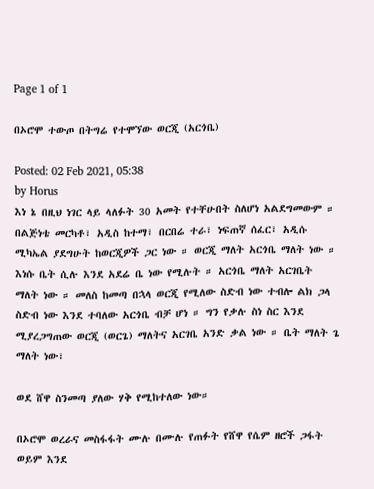Page 1 of 1

በኦሮሞ ተውጦ በትግሬ የተሞኘው ወርጂ (አርጎቤ)

Posted: 02 Feb 2021, 05:38
by Horus
እነ ኔ በዚህ ነገር ላይ ላለፉት 30 አመት የተቸሁበት ስለሆነ አልደግመውም ። በልጅነቴ መርካቶ፣ አዲስ ከተማ፣ በርበሬ ተራ፣ ነፍጠኛ ሰፈር፣ አዲሱ ሚካኤል ያደግሁት ከወርጂዎች ጋር ነው ። ወርጂ ማለት አርጎቤ ማለት ነው ። እነሱ ቤት ሲሉ እንደ አደሬ ቤ ነው የሚሉት ። አርጎቤ ማለት አርገቤት ማለት ነው ። መለስ ከመጣ በኋላ ወርጂ የሚለው ስድብ ነው ተብሎ ልክ ጋላ ስድብ ነው እንደ ተባለው አርጎቤ ብቻ ሆነ ። ግን የቃሉ ስነ ስር እንደ ሚያረጋግጠው ወርጂ (ወርጌ) ማለትና አርገቤ አንድ ቃል ነው ። ቤት ማለት ጌ ማለት ነው፣

ወደ ሸዋ ስንመጣ ያለው ሃቅ የሚከተለው ነው።

በኦሮሞ ወረራና መስፋፋት ሙሉ በሙሉ የጠፉት የሸዋ የሴም ዘሮች ጋፋት ወይም እንደ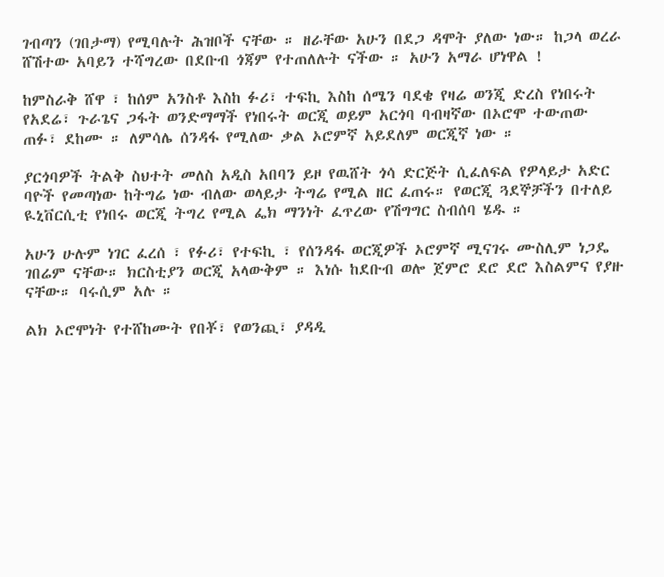ገብጣን (ገበታማ) የሚባሉት ሕዝቦች ናቸው ። ዘራቸው አሁን በደጋ ዳሞት ያለው ነው። ከጋላ ወረራ ሸሽተው አባይን ተሻግረው በደቡብ ጎጃም የተጠለሉት ናችው ። አሁን አማራ ሆነዋል !

ከምስራቅ ሸዋ ፣ ከሰም አንስቶ እስከ ፉሪ፣ ተፍኪ እስከ ሰሜን ባደቄ የዛሬ ወንጂ ድረስ የነበሩት የአደሬ፣ ጉራጌና ጋፋት ወንድማማች የነበሩት ወርጂ ወይም አርጎባ ባብዛኛው በኦሮሞ ተውጠው ጠፉ፣ ደከሙ ። ለምሳሌ ሰንዳፋ የሚለው ቃል ኦሮምኛ አይደለም ወርጂኛ ነው ።

ያርጎባዎች ትልቅ ስህተት መለስ አዲስ አበባን ይዞ የዉሸት ጎሳ ድርጅት ሲፈለፍል የዎላይታ አድር ባዮች የመጣነው ከትግሬ ነው ብለው ወላይታ ትግሬ የሚል ዘር ፈጠሩ። የወርጂ ጓደኞቻችን በተለይ ዪኒቨርሲቲ የነበሩ ወርጂ ትግረ የሚል ፌክ ማንነት ፈጥረው የሽግግር ስብሰባ ሄዱ ።

አሁን ሁሉም ነገር ፈረሰ ፣ የፉሪ፣ የተፍኪ ፣ የሰንዳፋ ወርጂዎች ኦሮምኛ ሚናገሩ ሙስሊም ነጋዴ ገበሬም ናቸው። ክርስቲያን ወርጂ አላውቅም ። እነሱ ከደቡብ ወሎ ጀምሮ ደሮ ደሮ እስልምና የያዙ ናቸው። ባሩሲም አሉ ።

ልክ ኦሮሞነት የተሸከሙት የበቾ፣ የወንጪ፣ ያዳዲ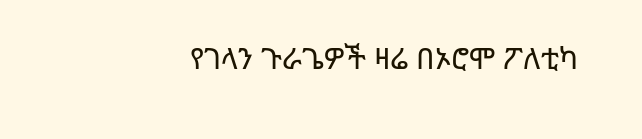የገላን ጉራጌዎች ዛሬ በኦሮሞ ፖለቲካ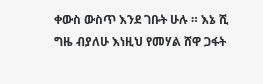ቀውስ ውስጥ እንደ ገቡት ሁሉ ። እኔ ሺ ግዜ ብያለሁ እነዚህ የመሃል ሸዋ ጋፋት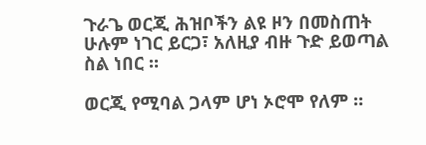ጉራጌ ወርጂ ሕዝቦችን ልዩ ዞን በመስጠት ሁሉም ነገር ይርጋ፣ አለዚያ ብዙ ጉድ ይወጣል ስል ነበር ።

ወርጂ የሚባል ጋላም ሆነ ኦሮሞ የለም ።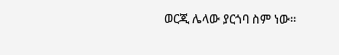ወርጂ ሌላው ያርጎባ ስም ነው።